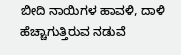ಬೀದಿ ನಾಯಿಗಳ ಹಾವಳಿ, ದಾಳಿ ಹೆಚ್ಚಾಗುತ್ತಿರುವ ನಡುವೆ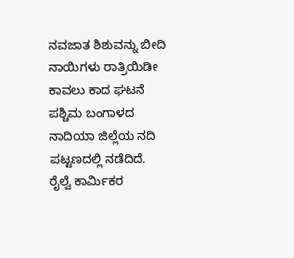ನವಜಾತ ಶಿಶುವನ್ನು ಬೀದಿ ನಾಯಿಗಳು ರಾತ್ರಿಯಿಡೀ ಕಾವಲು ಕಾದ ಘಟನೆ ಪಶ್ಚಿಮ ಬಂಗಾಳದ ನಾದಿಯಾ ಜಿಲ್ಲೆಯ ನದಿ ಪಟ್ಟಣದಲ್ಲಿ ನಡೆದಿದೆ.
ರೈಲ್ವೆ ಕಾರ್ಮಿಕರ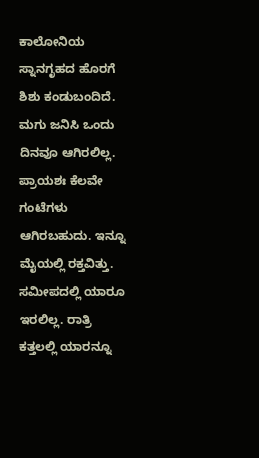ಕಾಲೋನಿಯ ಸ್ನಾನಗೃಹದ ಹೊರಗೆ ಶಿಶು ಕಂಡುಬಂದಿದೆ. ಮಗು ಜನಿಸಿ ಒಂದು ದಿನವೂ ಆಗಿರಲಿಲ್ಲ. ಪ್ರಾಯಶಃ ಕೆಲವೇ ಗಂಟೆಗಳು ಆಗಿರಬಹುದು. ಇನ್ನೂ ಮೈಯಲ್ಲಿ ರಕ್ತವಿತ್ತು. ಸಮೀಪದಲ್ಲಿ ಯಾರೂ ಇರಲಿಲ್ಲ. ರಾತ್ರಿ ಕತ್ತಲಲ್ಲಿ ಯಾರನ್ನೂ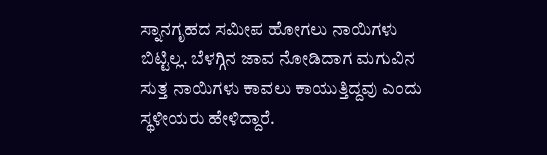ಸ್ನಾನಗೃಹದ ಸಮೀಪ ಹೋಗಲು ನಾಯಿಗಳು ಬಿಟ್ಟಿಲ್ಲ. ಬೆಳಗ್ಗಿನ ಜಾವ ನೋಡಿದಾಗ ಮಗುವಿನ ಸುತ್ತ ನಾಯಿಗಳು ಕಾವಲು ಕಾಯುತ್ತಿದ್ದವು ಎಂದು ಸ್ಥಳೀಯರು ಹೇಳಿದ್ದಾರೆ.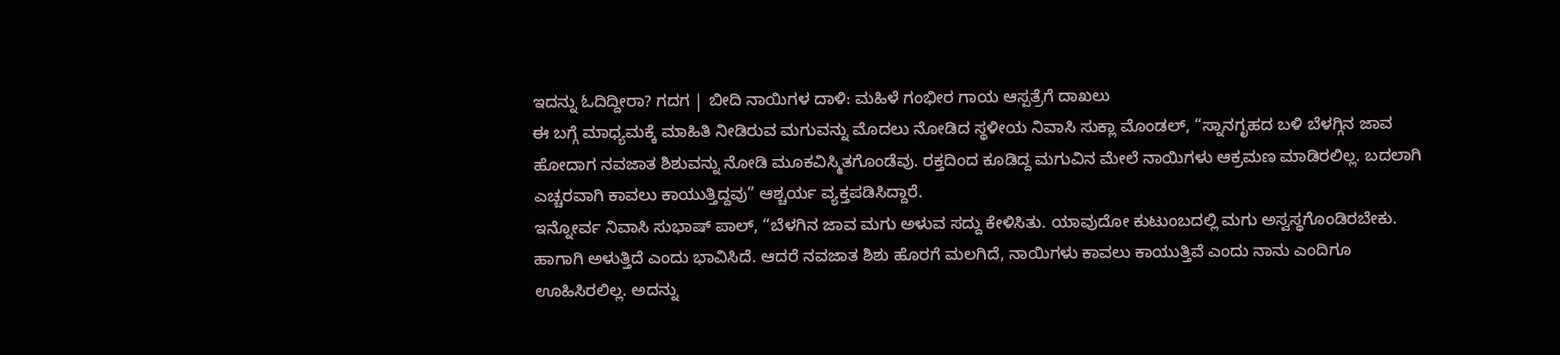ಇದನ್ನು ಓದಿದ್ದೀರಾ? ಗದಗ | ಬೀದಿ ನಾಯಿಗಳ ದಾಳಿ: ಮಹಿಳೆ ಗಂಭೀರ ಗಾಯ ಆಸ್ಪತ್ರೆಗೆ ದಾಖಲು
ಈ ಬಗ್ಗೆ ಮಾಧ್ಯಮಕ್ಕೆ ಮಾಹಿತಿ ನೀಡಿರುವ ಮಗುವನ್ನು ಮೊದಲು ನೋಡಿದ ಸ್ಥಳೀಯ ನಿವಾಸಿ ಸುಕ್ಲಾ ಮೊಂಡಲ್, “ಸ್ನಾನಗೃಹದ ಬಳಿ ಬೆಳಗ್ಗಿನ ಜಾವ ಹೋದಾಗ ನವಜಾತ ಶಿಶುವನ್ನು ನೋಡಿ ಮೂಕವಿಸ್ಮಿತಗೊಂಡೆವು. ರಕ್ತದಿಂದ ಕೂಡಿದ್ದ ಮಗುವಿನ ಮೇಲೆ ನಾಯಿಗಳು ಆಕ್ರಮಣ ಮಾಡಿರಲಿಲ್ಲ. ಬದಲಾಗಿ ಎಚ್ಚರವಾಗಿ ಕಾವಲು ಕಾಯುತ್ತಿದ್ದವು” ಆಶ್ಚರ್ಯ ವ್ಯಕ್ತಪಡಿಸಿದ್ದಾರೆ.
ಇನ್ನೋರ್ವ ನಿವಾಸಿ ಸುಭಾಷ್ ಪಾಲ್, “ಬೆಳಗಿನ ಜಾವ ಮಗು ಅಳುವ ಸದ್ದು ಕೇಳಿಸಿತು. ಯಾವುದೋ ಕುಟುಂಬದಲ್ಲಿ ಮಗು ಅಸ್ವಸ್ಥಗೊಂಡಿರಬೇಕು. ಹಾಗಾಗಿ ಅಳುತ್ತಿದೆ ಎಂದು ಭಾವಿಸಿದೆ. ಆದರೆ ನವಜಾತ ಶಿಶು ಹೊರಗೆ ಮಲಗಿದೆ, ನಾಯಿಗಳು ಕಾವಲು ಕಾಯುತ್ತಿವೆ ಎಂದು ನಾನು ಎಂದಿಗೂ ಊಹಿಸಿರಲಿಲ್ಲ. ಅದನ್ನು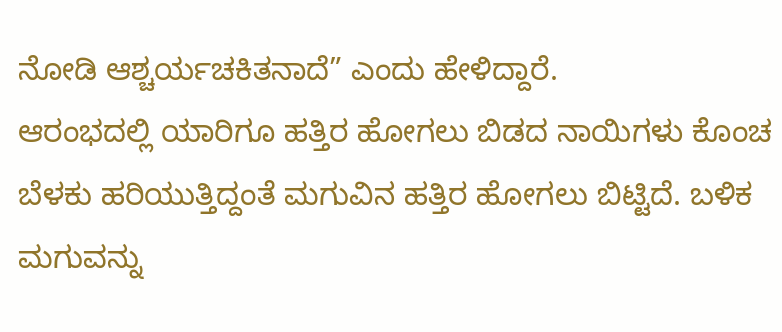ನೋಡಿ ಆಶ್ಚರ್ಯಚಕಿತನಾದೆ” ಎಂದು ಹೇಳಿದ್ದಾರೆ.
ಆರಂಭದಲ್ಲಿ ಯಾರಿಗೂ ಹತ್ತಿರ ಹೋಗಲು ಬಿಡದ ನಾಯಿಗಳು ಕೊಂಚ ಬೆಳಕು ಹರಿಯುತ್ತಿದ್ದಂತೆ ಮಗುವಿನ ಹತ್ತಿರ ಹೋಗಲು ಬಿಟ್ಟಿದೆ. ಬಳಿಕ ಮಗುವನ್ನು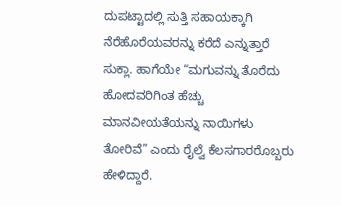ದುಪಟ್ಟಾದಲ್ಲಿ ಸುತ್ತಿ ಸಹಾಯಕ್ಕಾಗಿ ನೆರೆಹೊರೆಯವರನ್ನು ಕರೆದೆ ಎನ್ನುತ್ತಾರೆ ಸುಕ್ಲಾ. ಹಾಗೆಯೇ “ಮಗುವನ್ನು ತೊರೆದು ಹೋದವರಿಗಿಂತ ಹೆಚ್ಚು ಮಾನವೀಯತೆಯನ್ನು ನಾಯಿಗಳು ತೋರಿವೆ” ಎಂದು ರೈಲ್ವೆ ಕೆಲಸಗಾರರೊಬ್ಬರು ಹೇಳಿದ್ದಾರೆ.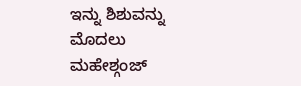ಇನ್ನು ಶಿಶುವನ್ನು ಮೊದಲು ಮಹೇಶ್ಗಂಜ್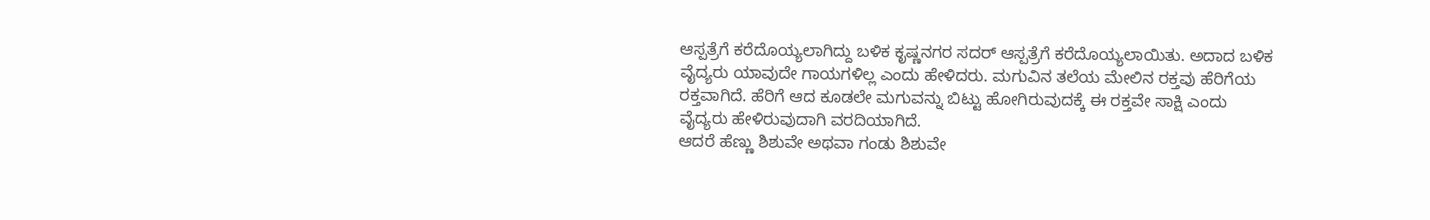ಆಸ್ಪತ್ರೆಗೆ ಕರೆದೊಯ್ಯಲಾಗಿದ್ದು ಬಳಿಕ ಕೃಷ್ಣನಗರ ಸದರ್ ಆಸ್ಪತ್ರೆಗೆ ಕರೆದೊಯ್ಯಲಾಯಿತು. ಅದಾದ ಬಳಿಕ ವೈದ್ಯರು ಯಾವುದೇ ಗಾಯಗಳಿಲ್ಲ ಎಂದು ಹೇಳಿದರು. ಮಗುವಿನ ತಲೆಯ ಮೇಲಿನ ರಕ್ತವು ಹೆರಿಗೆಯ ರಕ್ತವಾಗಿದೆ. ಹೆರಿಗೆ ಆದ ಕೂಡಲೇ ಮಗುವನ್ನು ಬಿಟ್ಟು ಹೋಗಿರುವುದಕ್ಕೆ ಈ ರಕ್ತವೇ ಸಾಕ್ಷಿ ಎಂದು ವೈದ್ಯರು ಹೇಳಿರುವುದಾಗಿ ವರದಿಯಾಗಿದೆ.
ಆದರೆ ಹೆಣ್ಣು ಶಿಶುವೇ ಅಥವಾ ಗಂಡು ಶಿಶುವೇ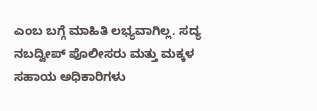ಎಂಬ ಬಗ್ಗೆ ಮಾಹಿತಿ ಲಭ್ಯವಾಗಿಲ್ಲ. ಸದ್ಯ ನಬದ್ವೀಪ್ ಪೊಲೀಸರು ಮತ್ತು ಮಕ್ಕಳ ಸಹಾಯ ಅಧಿಕಾರಿಗಳು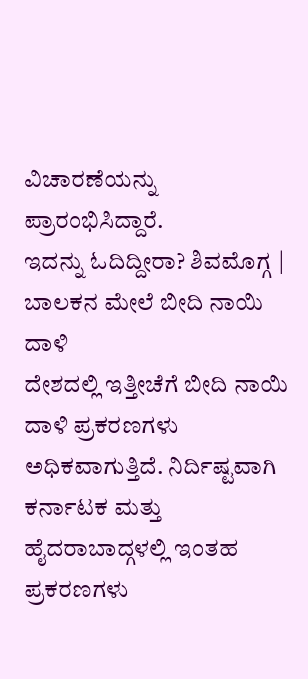ವಿಚಾರಣೆಯನ್ನು ಪ್ರಾರಂಭಿಸಿದ್ದಾರೆ.
ಇದನ್ನು ಓದಿದ್ದೀರಾ? ಶಿವಮೊಗ್ಗ | ಬಾಲಕನ ಮೇಲೆ ಬೀದಿ ನಾಯಿ ದಾಳಿ
ದೇಶದಲ್ಲಿ ಇತ್ತೀಚೆಗೆ ಬೀದಿ ನಾಯಿ ದಾಳಿ ಪ್ರಕರಣಗಳು ಅಧಿಕವಾಗುತ್ತಿದೆ. ನಿರ್ದಿಷ್ಟವಾಗಿ ಕರ್ನಾಟಕ ಮತ್ತು ಹೈದರಾಬಾದ್ಗಳಲ್ಲಿ ಇಂತಹ ಪ್ರಕರಣಗಳು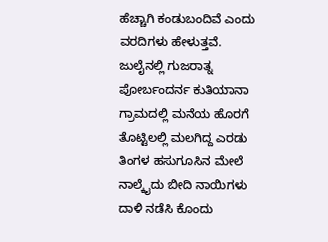ಹೆಚ್ಚಾಗಿ ಕಂಡುಬಂದಿವೆ ಎಂದು ವರದಿಗಳು ಹೇಳುತ್ತವೆ. ಜುಲೈನಲ್ಲಿ ಗುಜರಾತ್ನ ಪೋರ್ಬಂದರ್ನ ಕುತಿಯಾನಾ ಗ್ರಾಮದಲ್ಲಿ ಮನೆಯ ಹೊರಗೆ ತೊಟ್ಟಿಲಲ್ಲಿ ಮಲಗಿದ್ದ ಎರಡು ತಿಂಗಳ ಹಸುಗೂಸಿನ ಮೇಲೆ ನಾಲ್ಕೈದು ಬೀದಿ ನಾಯಿಗಳು ದಾಳಿ ನಡೆಸಿ ಕೊಂದು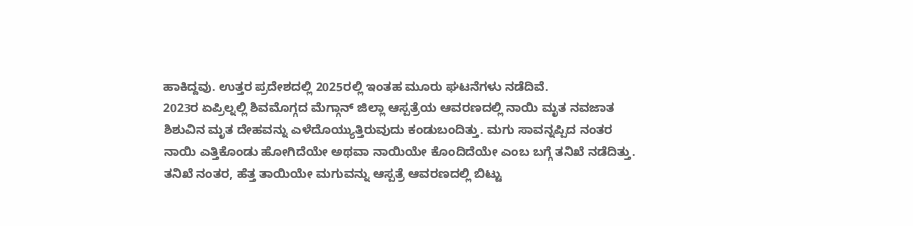ಹಾಕಿದ್ದವು. ಉತ್ತರ ಪ್ರದೇಶದಲ್ಲಿ 2025ರಲ್ಲಿ ಇಂತಹ ಮೂರು ಘಟನೆಗಳು ನಡೆದಿವೆ.
2023ರ ಏಪ್ರಿಲ್ನಲ್ಲಿ ಶಿವಮೊಗ್ಗದ ಮೆಗ್ಗಾನ್ ಜಿಲ್ಲಾ ಆಸ್ಪತ್ರೆಯ ಆವರಣದಲ್ಲಿ ನಾಯಿ ಮೃತ ನವಜಾತ ಶಿಶುವಿನ ಮೃತ ದೇಹವನ್ನು ಎಳೆದೊಯ್ಯುತ್ತಿರುವುದು ಕಂಡುಬಂದಿತ್ತು. ಮಗು ಸಾವನ್ನಪ್ಪಿದ ನಂತರ ನಾಯಿ ಎತ್ತಿಕೊಂಡು ಹೋಗಿದೆಯೇ ಅಥವಾ ನಾಯಿಯೇ ಕೊಂದಿದೆಯೇ ಎಂಬ ಬಗ್ಗೆ ತನಿಖೆ ನಡೆದಿತ್ತು. ತನಿಖೆ ನಂತರ, ಹೆತ್ತ ತಾಯಿಯೇ ಮಗುವನ್ನು ಆಸ್ಪತ್ರೆ ಆವರಣದಲ್ಲಿ ಬಿಟ್ಟು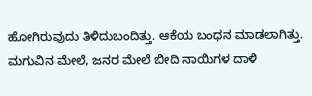ಹೋಗಿರುವುದು ತಿಳಿದುಬಂದಿತ್ತು. ಆಕೆಯ ಬಂಧನ ಮಾಡಲಾಗಿತ್ತು.
ಮಗುವಿನ ಮೇಲೆ, ಜನರ ಮೇಲೆ ಬೀದಿ ನಾಯಿಗಳ ದಾಳಿ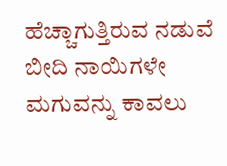ಹೆಚ್ಚಾಗುತ್ತಿರುವ ನಡುವೆ ಬೀದಿ ನಾಯಿಗಳೇ ಮಗುವನ್ನು ಕಾವಲು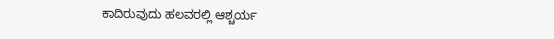ಕಾದಿರುವುದು ಹಲವರಲ್ಲಿ ಆಶ್ಚರ್ಯ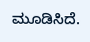ಮೂಡಿಸಿದೆ.